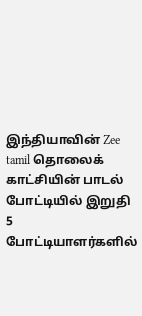இந்தியாவின் Zee tamil தொலைக் காட்சியின் பாடல் போட்டியில் இறுதி 5 போட்டியாளர்களில்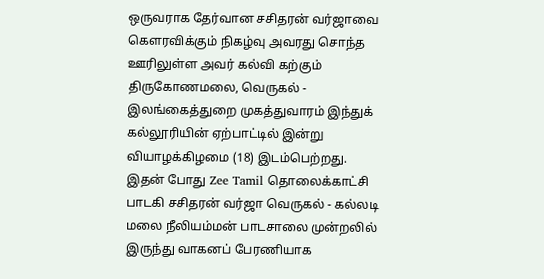ஒருவராக தேர்வான சசிதரன் வர்ஜாவை கௌரவிக்கும் நிகழ்வு அவரது சொந்த ஊரிலுள்ள அவர் கல்வி கற்கும் திருகோணமலை, வெருகல் - இலங்கைத்துறை முகத்துவாரம் இந்துக் கல்லூரியின் ஏற்பாட்டில் இன்று வியாழக்கிழமை (18) இடம்பெற்றது.
இதன் போது Zee Tamil தொலைக்காட்சி பாடகி சசிதரன் வர்ஜா வெருகல் - கல்லடி மலை நீலியம்மன் பாடசாலை முன்றலில் இருந்து வாகனப் பேரணியாக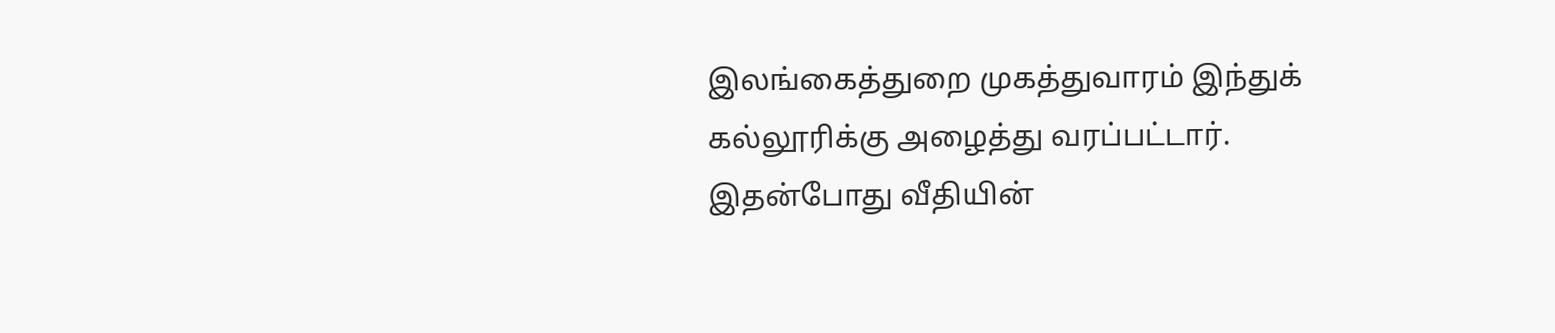இலங்கைத்துறை முகத்துவாரம் இந்துக் கல்லூரிக்கு அழைத்து வரப்பட்டார்.
இதன்போது வீதியின்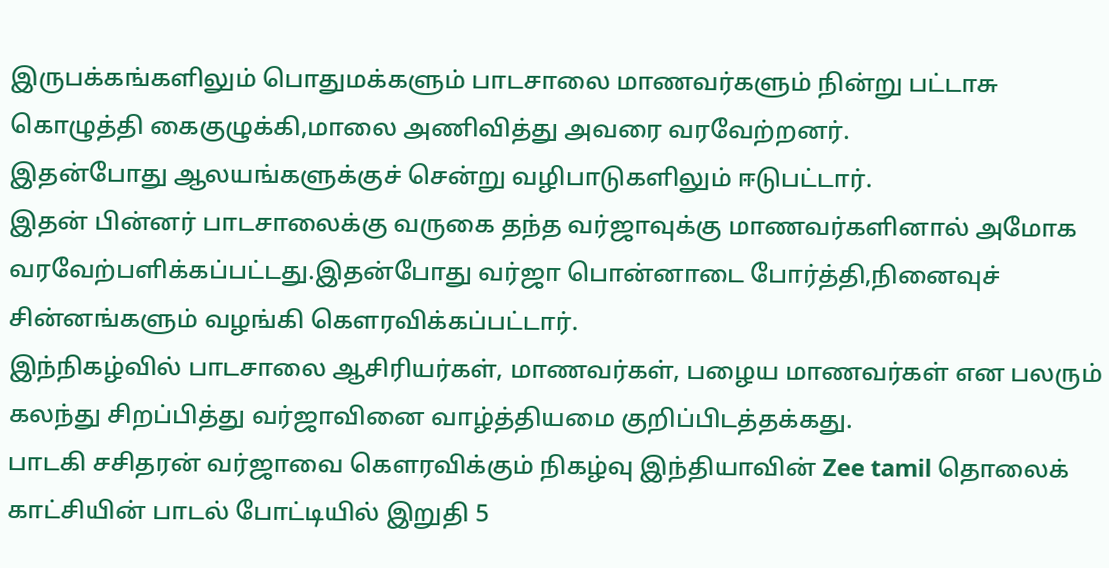இருபக்கங்களிலும் பொதுமக்களும் பாடசாலை மாணவர்களும் நின்று பட்டாசு கொழுத்தி கைகுழுக்கி,மாலை அணிவித்து அவரை வரவேற்றனர்.
இதன்போது ஆலயங்களுக்குச் சென்று வழிபாடுகளிலும் ஈடுபட்டார்.
இதன் பின்னர் பாடசாலைக்கு வருகை தந்த வர்ஜாவுக்கு மாணவர்களினால் அமோக வரவேற்பளிக்கப்பட்டது.இதன்போது வர்ஜா பொன்னாடை போர்த்தி,நினைவுச் சின்னங்களும் வழங்கி கௌரவிக்கப்பட்டார்.
இந்நிகழ்வில் பாடசாலை ஆசிரியர்கள், மாணவர்கள், பழைய மாணவர்கள் என பலரும் கலந்து சிறப்பித்து வர்ஜாவினை வாழ்த்தியமை குறிப்பிடத்தக்கது.
பாடகி சசிதரன் வர்ஜாவை கௌரவிக்கும் நிகழ்வு இந்தியாவின் Zee tamil தொலைக் காட்சியின் பாடல் போட்டியில் இறுதி 5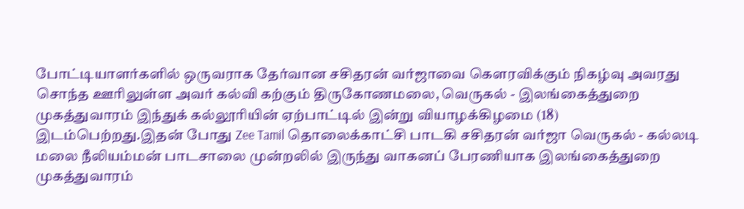போட்டியாளர்களில் ஒருவராக தேர்வான சசிதரன் வர்ஜாவை கௌரவிக்கும் நிகழ்வு அவரது சொந்த ஊரிலுள்ள அவர் கல்வி கற்கும் திருகோணமலை, வெருகல் - இலங்கைத்துறை முகத்துவாரம் இந்துக் கல்லூரியின் ஏற்பாட்டில் இன்று வியாழக்கிழமை (18) இடம்பெற்றது.இதன் போது Zee Tamil தொலைக்காட்சி பாடகி சசிதரன் வர்ஜா வெருகல் - கல்லடி மலை நீலியம்மன் பாடசாலை முன்றலில் இருந்து வாகனப் பேரணியாக இலங்கைத்துறை முகத்துவாரம்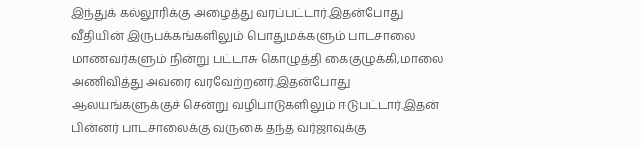இந்துக் கல்லூரிக்கு அழைத்து வரப்பட்டார்.இதன்போது வீதியின் இருபக்கங்களிலும் பொதுமக்களும் பாடசாலை மாணவர்களும் நின்று பட்டாசு கொழுத்தி கைகுழுக்கி,மாலை அணிவித்து அவரை வரவேற்றனர்.இதன்போது ஆலயங்களுக்குச் சென்று வழிபாடுகளிலும் ஈடுபட்டார்.இதன் பின்னர் பாடசாலைக்கு வருகை தந்த வர்ஜாவுக்கு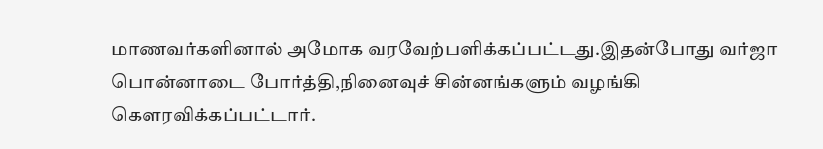மாணவர்களினால் அமோக வரவேற்பளிக்கப்பட்டது.இதன்போது வர்ஜா பொன்னாடை போர்த்தி,நினைவுச் சின்னங்களும் வழங்கி கௌரவிக்கப்பட்டார்.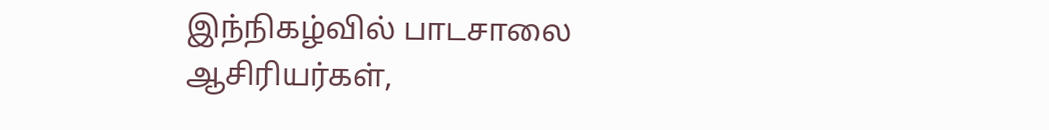இந்நிகழ்வில் பாடசாலை ஆசிரியர்கள்,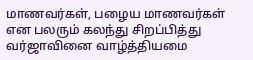மாணவர்கள், பழைய மாணவர்கள் என பலரும் கலந்து சிறப்பித்து வர்ஜாவினை வாழ்த்தியமை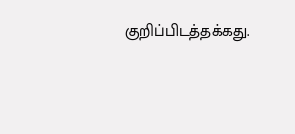குறிப்பிடத்தக்கது.